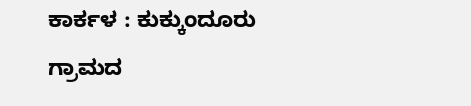ಕಾರ್ಕಳ : ಕುಕ್ಕುಂದೂರು ಗ್ರಾಮದ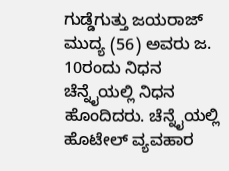ಗುಡ್ಡೆಗುತ್ತು ಜಯರಾಜ್ ಮುದ್ಯ (56) ಅವರು ಜ. 10ರಂದು ನಿಧನ ಚೆನ್ನೈಯಲ್ಲಿ ನಿಧನ ಹೊಂದಿದರು. ಚೆನ್ನೈಯಲ್ಲಿ ಹೊಟೇಲ್ ವ್ಯವಹಾರ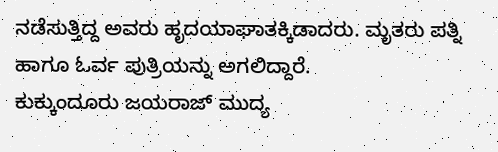ನಡೆಸುತ್ತಿದ್ದ ಅವರು ಹೃದಯಾಘಾತಕ್ಕಿಡಾದರು. ಮೃತರು ಪತ್ನಿ ಹಾಗೂ ಓರ್ವ ಪುತ್ರಿಯನ್ನು ಅಗಲಿದ್ದಾರೆ.
ಕುಕ್ಕುಂದೂರು ಜಯರಾಜ್ ಮುದ್ಯ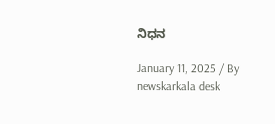ನಿಧನ

January 11, 2025 / By
newskarkala desk